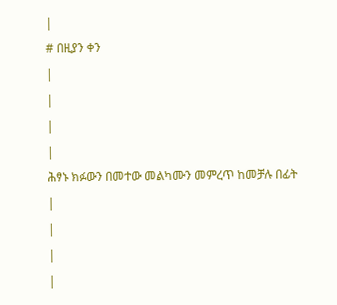|
# በዚያን ቀን
|
|
|
|
ሕፃኑ ክፉውን በመተው መልካሙን መምረጥ ከመቻሉ በፊት
|
|
|
|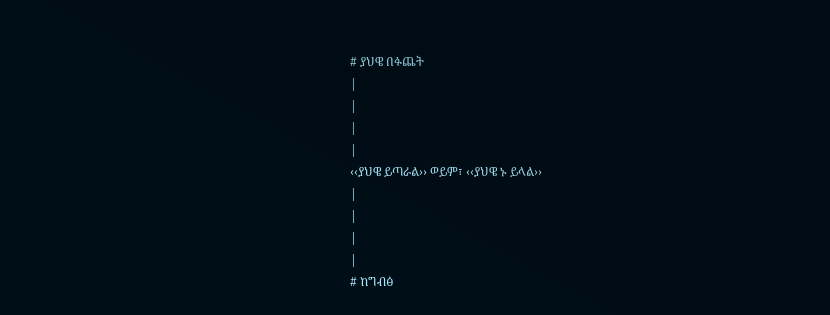# ያህዌ በፉጨት
|
|
|
|
‹‹ያህዌ ይጣራል›› ወይም፣ ‹‹ያህዌ ኑ ይላል››
|
|
|
|
# ከግብፅ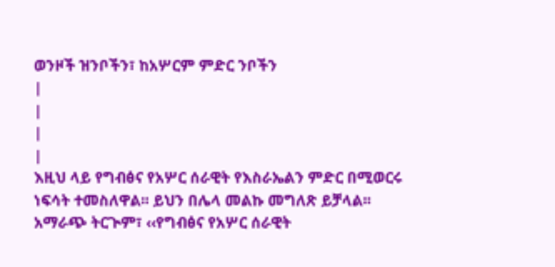ወንዞች ዝንቦችን፣ ከአሦርም ምድር ንቦችን
|
|
|
|
እዚህ ላይ የግብፅና የአሦር ሰራዊት የእስራኤልን ምድር በሚወርሩ ነፍሳት ተመስለዋል፡፡ ይህን በሌላ መልኩ መግለጽ ይቻላል፡፡ አማራጭ ትርጒም፣ ‹‹የግብፅና የአሦር ሰራዊት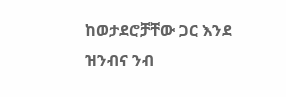ከወታደሮቻቸው ጋር እንደ ዝንብና ንብ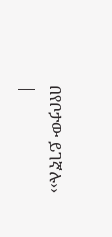በየቦታው ይገኛሉ››
|